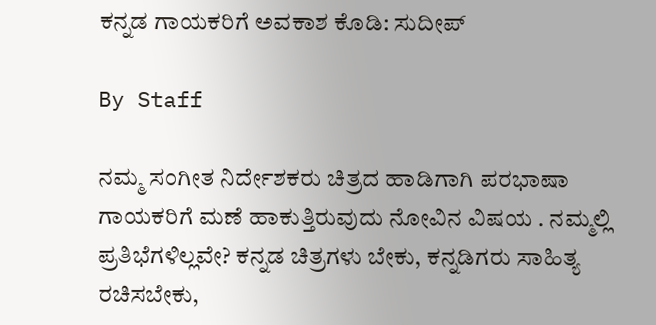ಕನ್ನಡ ಗಾಯಕರಿಗೆ ಅವಕಾಶ ಕೊಡಿ: ಸುದೀಪ್

By Staff

ನಮ್ಮ ಸಂಗೀತ ನಿರ್ದೇಶಕರು ಚಿತ್ರದ ಹಾಡಿಗಾಗಿ ಪರಭಾಷಾ ಗಾಯಕರಿಗೆ ಮಣೆ ಹಾಕುತ್ತಿರುವುದು ನೋವಿನ ವಿಷಯ . ನಮ್ಮಲ್ಲಿ ಪ್ರತಿಭೆಗಳಿಲ್ಲವೇ? ಕನ್ನಡ ಚಿತ್ರಗಳು ಬೇಕು, ಕನ್ನಡಿಗರು ಸಾಹಿತ್ಯ ರಚಿಸಬೇಕು,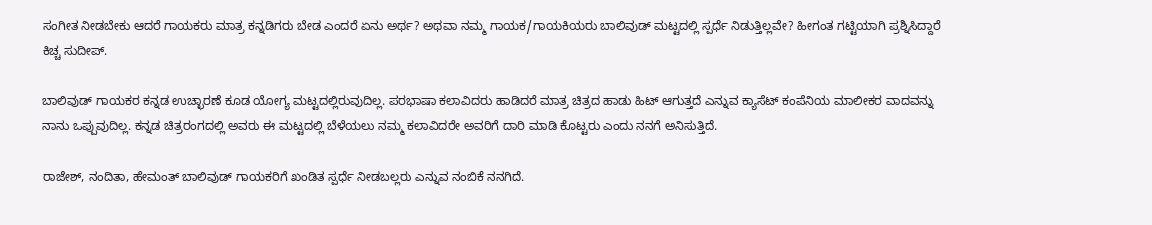ಸಂಗೀತ ನೀಡಬೇಕು ಆದರೆ ಗಾಯಕರು ಮಾತ್ರ ಕನ್ನಡಿಗರು ಬೇಡ ಎಂದರೆ ಏನು ಅರ್ಥ? ಅಥವಾ ನಮ್ಮ ಗಾಯಕ/ಗಾಯಕಿಯರು ಬಾಲಿವುಡ್ ಮಟ್ಟದಲ್ಲಿ ಸ್ಪರ್ಧೆ ನಿಡುತ್ತಿಲ್ಲವೇ? ಹೀಗಂತ ಗಟ್ಟಿಯಾಗಿ ಪ್ರಶ್ನಿಸಿದ್ದಾರೆ ಕಿಚ್ಚ ಸುದೀಪ್.

ಬಾಲಿವುಡ್ ಗಾಯಕರ ಕನ್ನಡ ಉಚ್ಛಾರಣೆ ಕೂಡ ಯೋಗ್ಯ ಮಟ್ಟದಲ್ಲಿರುವುದಿಲ್ಲ. ಪರಭಾಷಾ ಕಲಾವಿದರು ಹಾಡಿದರೆ ಮಾತ್ರ ಚಿತ್ರದ ಹಾಡು ಹಿಟ್ ಆಗುತ್ತದೆ ಎನ್ನುವ ಕ್ಯಾಸೆಟ್ ಕಂಪೆನಿಯ ಮಾಲೀಕರ ವಾದವನ್ನು ನಾನು ಒಪ್ಪುವುದಿಲ್ಲ. ಕನ್ನಡ ಚಿತ್ರರಂಗದಲ್ಲಿ ಅವರು ಈ ಮಟ್ಟದಲ್ಲಿ ಬೆಳೆಯಲು ನಮ್ಮ ಕಲಾವಿದರೇ ಅವರಿಗೆ ದಾರಿ ಮಾಡಿ ಕೊಟ್ಟರು ಎಂದು ನನಗೆ ಅನಿಸುತ್ತಿದೆ.

ರಾಜೇಶ್, ನಂದಿತಾ, ಹೇಮಂತ್ ಬಾಲಿವುಡ್ ಗಾಯಕರಿಗೆ ಖಂಡಿತ ಸ್ಪರ್ಧೆ ನೀಡಬಲ್ಲರು ಎನ್ನುವ ನಂಬಿಕೆ ನನಗಿದೆ.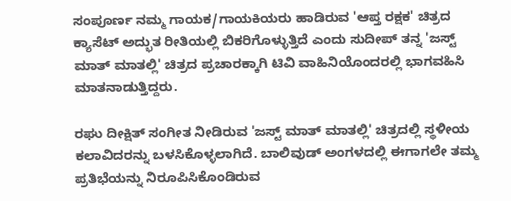ಸಂಪೂರ್ಣ ನಮ್ಮ ಗಾಯಕ/ಗಾಯಕಿಯರು ಹಾಡಿರುವ 'ಆಪ್ತ ರಕ್ಷಕ' ಚಿತ್ರದ ಕ್ಯಾಸೆಟ್ ಅದ್ಭುತ ರೀತಿಯಲ್ಲಿ ಬಿಕರಿಗೊಳ್ಳುತ್ತಿದೆ ಎಂದು ಸುದೀಪ್ ತನ್ನ 'ಜಸ್ಟ್ ಮಾತ್ ಮಾತಲ್ಲಿ' ಚಿತ್ರದ ಪ್ರಚಾರಕ್ಕಾಗಿ ಟಿವಿ ವಾಹಿನಿಯೊಂದರಲ್ಲಿ ಭಾಗವಹಿಸಿ ಮಾತನಾಡುತ್ತಿದ್ದರು.

ರಘು ದೀಕ್ಷಿತ್ ಸಂಗೀತ ನೀಡಿರುವ 'ಜಸ್ಟ್ ಮಾತ್ ಮಾತಲ್ಲಿ' ಚಿತ್ರದಲ್ಲಿ ಸ್ಥಳೀಯ ಕಲಾವಿದರನ್ನು ಬಳಸಿಕೊಳ್ಳಲಾಗಿದೆ. ಬಾಲಿವುಡ್ ಅಂಗಳದಲ್ಲಿ ಈಗಾಗಲೇ ತಮ್ಮ ಪ್ರತಿಭೆಯನ್ನು ನಿರೂಪಿಸಿಕೊಂಡಿರುವ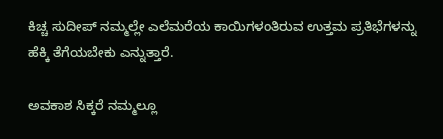ಕಿಚ್ಚ ಸುದೀಪ್ ನಮ್ಮಲ್ಲೇ ಎಲೆಮರೆಯ ಕಾಯಿಗಳಂತಿರುವ ಉತ್ತಮ ಪ್ರತಿಭೆಗಳನ್ನು ಹೆಕ್ಕಿ ತೆಗೆಯಬೇಕು ಎನ್ನುತ್ತಾರೆ.

ಅವಕಾಶ ಸಿಕ್ಕರೆ ನಮ್ಮಲ್ಲೂ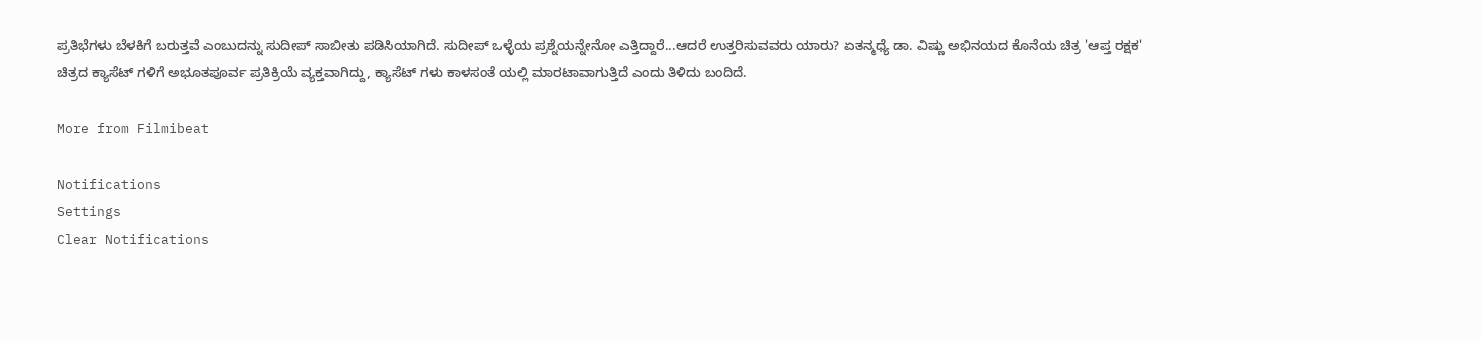ಪ್ರತಿಭೆಗಳು ಬೆಳಕಿಗೆ ಬರುತ್ತವೆ ಎಂಬುದನ್ನು ಸುದೀಪ್ ಸಾಬೀತು ಪಡಿಸಿಯಾಗಿದೆ. ಸುದೀಪ್ ಒಳ್ಳೆಯ ಪ್ರಶ್ನೆಯನ್ನೇನೋ ಎತ್ತಿದ್ದಾರೆ...ಆದರೆ ಉತ್ತರಿಸುವವರು ಯಾರು? ಏತನ್ಮಧ್ಯೆ ಡಾ. ವಿಷ್ಣು ಅಭಿನಯದ ಕೊನೆಯ ಚಿತ್ರ 'ಆಪ್ತ ರಕ್ಷಕ' ಚಿತ್ರದ ಕ್ಯಾಸೆಟ್ ಗಳಿಗೆ ಅಭೂತಪೂರ್ವ ಪ್ರತಿಕ್ರಿಯೆ ವ್ಯಕ್ತವಾಗಿದ್ದು, ಕ್ಯಾಸೆಟ್ ಗಳು ಕಾಳಸಂತೆ ಯಲ್ಲಿ ಮಾರಟಾವಾಗುತ್ತಿದೆ ಎಂದು ತಿಳಿದು ಬಂದಿದೆ.

More from Filmibeat

Notifications
Settings
Clear Notifications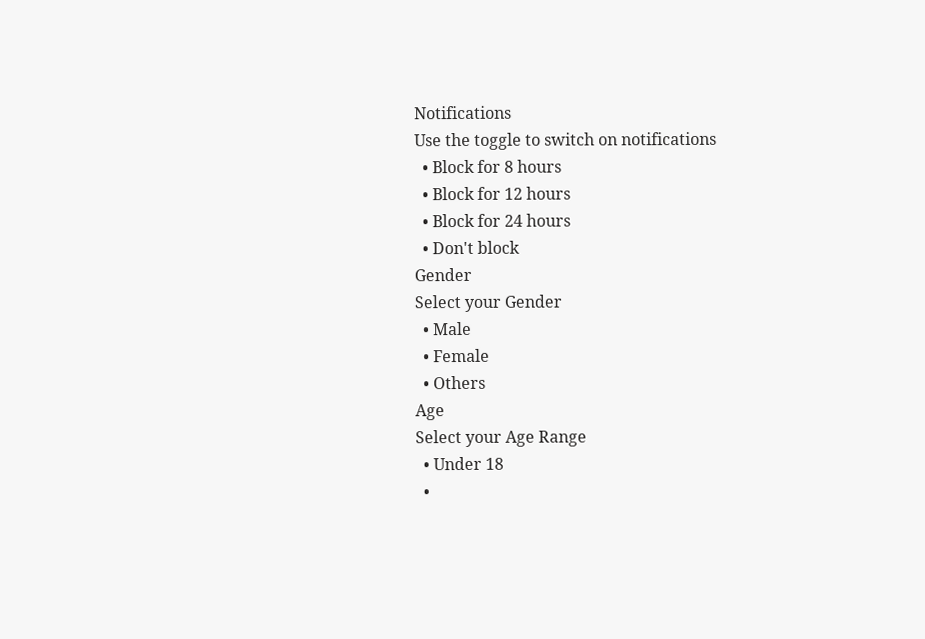Notifications
Use the toggle to switch on notifications
  • Block for 8 hours
  • Block for 12 hours
  • Block for 24 hours
  • Don't block
Gender
Select your Gender
  • Male
  • Female
  • Others
Age
Select your Age Range
  • Under 18
  •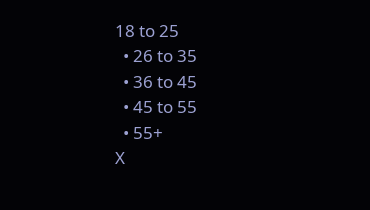18 to 25
  • 26 to 35
  • 36 to 45
  • 45 to 55
  • 55+
X